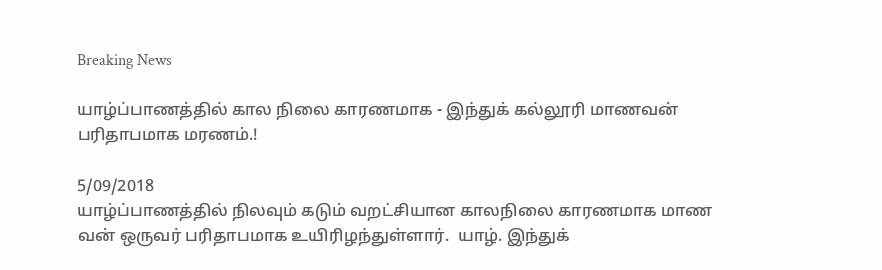Breaking News

யாழ்ப்பாணத்தில் கால நிலை காரணமாக - இந்துக் கல்லூரி மாணவன் பரிதாபமாக மரணம்.!

5/09/2018
யாழ்ப்பாணத்தில் நிலவும் கடும் வறட்சியான காலநிலை காரணமாக மாண வன் ஒருவர் பரிதாபமாக உயிரிழந்துள்ளார்.  யாழ். இந்துக்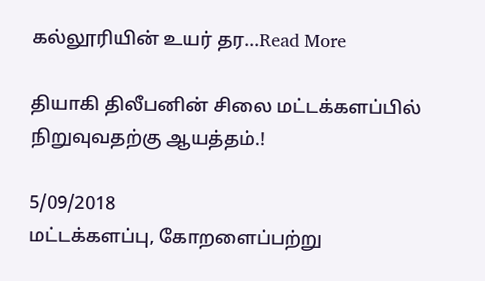கல்லூரியின் உயர் தர...Read More

தியாகி திலீபனின் சிலை மட்டக்களப்பில் நிறுவுவதற்கு ஆயத்தம்.!

5/09/2018
மட்டக்களப்பு, கோறளைப்பற்று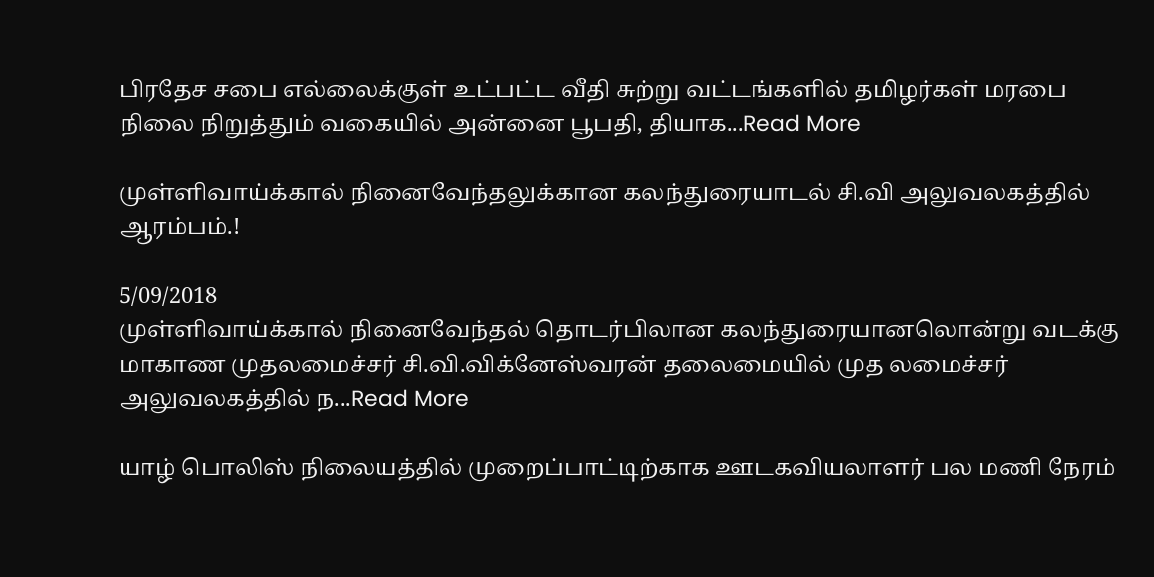பிரதேச சபை எல்லைக்குள் உட்பட்ட வீதி சுற்று வட்டங்களில் தமிழர்கள் மரபை நிலை நிறுத்தும் வகையில் அன்னை பூபதி, தியாக...Read More

முள்ளிவாய்க்கால் நினைவேந்தலுக்கான கலந்துரையாடல் சி.வி அலுவலகத்தில் ஆரம்பம்.!

5/09/2018
முள்ளிவாய்க்கால் நினைவேந்தல் தொடர்பிலான கலந்துரையானலொன்று வடக்கு மாகாண முதலமைச்சர் சி.வி.விக்னேஸ்வரன் தலைமையில் முத லமைச்சர் அலுவலகத்தில் ந...Read More

யாழ் பொலிஸ் நிலையத்தில் முறைப்பாட்டிற்காக ஊடகவியலாளர் பல மணி நேரம்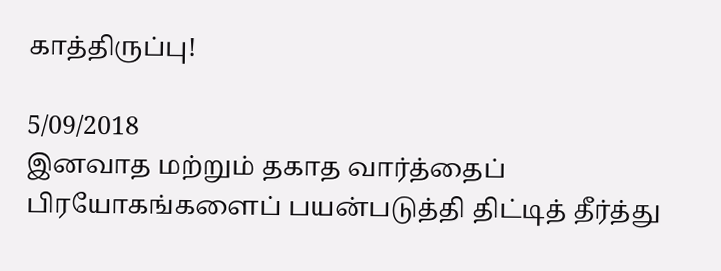காத்திருப்பு!

5/09/2018
இனவாத மற்றும் தகாத வார்த்தைப் பிரயோகங்களைப் பயன்படுத்தி திட்டித் தீர்த்து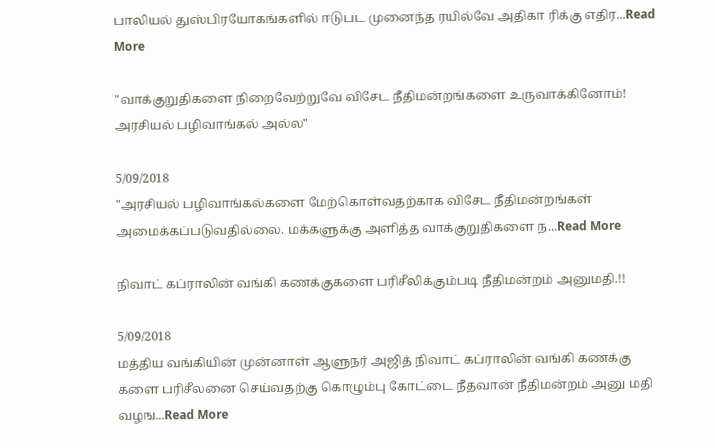பாலியல் துஸ்பிரயோகங்களில் ஈடுபட முனைந்த ரயில்வே அதிகா ரிக்கு எதிர...Read More

"வாக்குறுதிகளை நிறைவேற்றுவே விசேட நீதிமன்றங்களை உருவாக்கினோம்! அரசியல் பழிவாங்கல் அல்ல"

5/09/2018
"அரசியல் பழிவாங்கல்களை மேற்கொள்வதற்காக விசேட நீதிமன்றங்கள் அமைக்கப்படுவதில்லை. மக்களுக்கு அளித்த வாக்குறுதிகளை ந...Read More

நிவாட் கப்ராலின் வங்கி கணக்குகளை பரிசீலிக்கும்படி நீதிமன்றம் அனுமதி.!!

5/09/2018
மத்திய வங்கியின் முன்னாள் ஆளுநர் அஜித் நிவாட் கப்ராலின் வங்கி கணக்கு களை பரிசீலனை செய்வதற்கு கொழும்பு கோட்டை நீதவான் நீதிமன்றம் அனு மதி வழங...Read More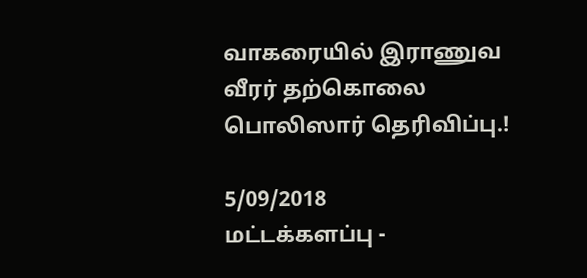வாகரையில் இராணுவ வீரர் தற்கொலை பொலிஸார் தெரிவிப்பு.!

5/09/2018
மட்டக்களப்பு -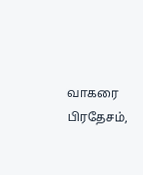வாகரை பிரதேசம்,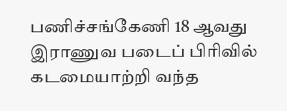பணிச்சங்கேணி 18 ஆவது இராணுவ படைப் பிரிவில் கடமையாற்றி வந்த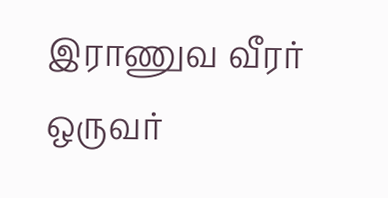இராணுவ வீரர் ஒருவர்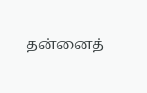தன்னைத்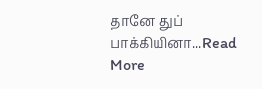தானே துப் பாக்கியினா...Read More